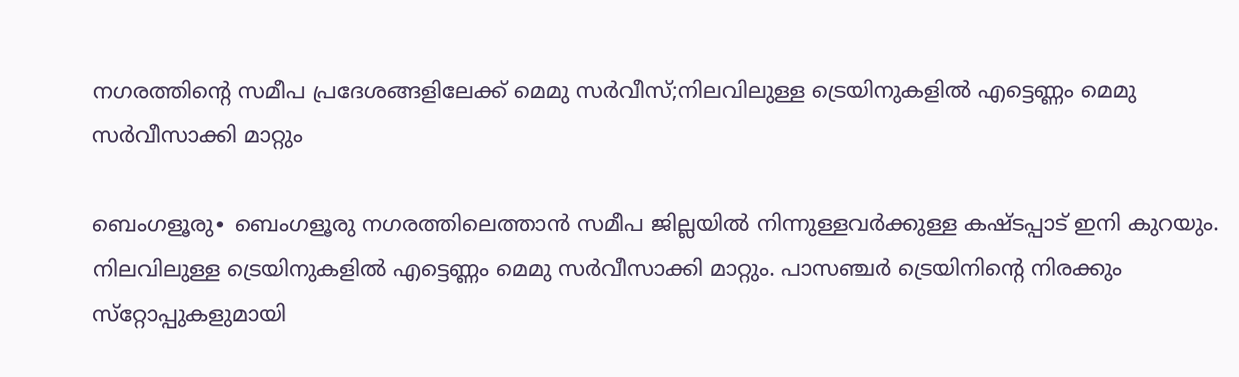നഗരത്തിന്റെ സമീപ പ്രദേശങ്ങളിലേക്ക് മെമു സര്‍വീസ്;നിലവിലുള്ള ട്രെയിനുകളിൽ എട്ടെണ്ണം മെമു സർവീസാക്കി മാറ്റും

ബെംഗളൂരു∙ ബെംഗളൂരു നഗരത്തിലെത്താൻ സമീപ ജില്ലയിൽ നിന്നുള്ളവർക്കുള്ള കഷ്ടപ്പാട് ഇനി കുറയും. നിലവിലുള്ള ട്രെയിനുകളിൽ എട്ടെണ്ണം മെമു സർവീസാക്കി മാറ്റും. പാസഞ്ചർ ട്രെയിനിന്റെ നിരക്കും സ്‌റ്റോപ്പുകളുമായി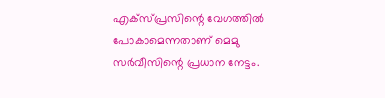എക്‌സ്‌പ്രസിന്റെ വേഗത്തിൽ പോകാമെന്നതാണ് മെമു സർവീസിന്റെ പ്രധാന നേട്ടം.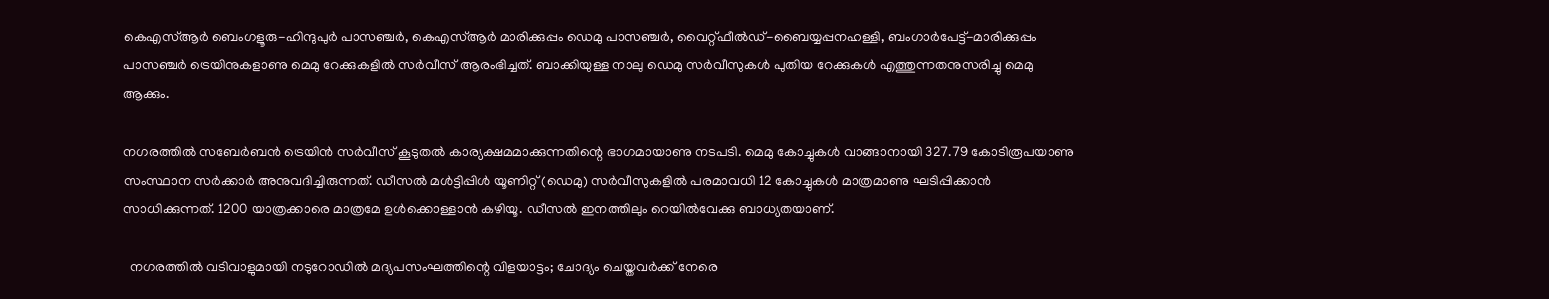കെഎസ്ആർ ബെംഗളൂരു-ഹിന്ദുപുർ പാസഞ്ചർ, കെഎസ്ആർ മാരിക്കുപ്പം ഡെമു പാസഞ്ചർ, വൈറ്റ്ഫീൽഡ്-ബൈയ്യപ്പനഹള്ളി, ബംഗാർപേട്ട്-മാരിക്കുപ്പം പാസഞ്ചർ ട്രെയിനുകളാണു മെമു റേക്കുകളിൽ സർവീസ് ആരംഭിച്ചത്. ബാക്കിയുള്ള നാലു ഡെമു സർവീസുകൾ പുതിയ റേക്കുകൾ എത്തുന്നതനുസരിച്ചു മെമു ആക്കും.

നഗരത്തിൽ സബേർബൻ ട്രെയിൻ സർവീസ് കൂടുതൽ കാര്യക്ഷമമാക്കുന്നതിന്റെ ഭാഗമായാണു നടപടി. മെമു കോച്ചുകൾ വാങ്ങാനായി 327.79 കോടിരൂപയാണു സംസ്ഥാന സർക്കാർ അനുവദിച്ചിരുന്നത്. ഡീസൽ മൾട്ടിപ്പിൾ യൂണിറ്റ് (ഡെമു) സർവീസുകളിൽ പരമാവധി 12 കോച്ചുകൾ മാത്രമാണു ഘടിപ്പിക്കാൻ സാധിക്കുന്നത്. 1200 യാത്രക്കാരെ മാത്രമേ ഉൾക്കൊള്ളാൻ കഴിയൂ. ഡീസൽ ഇനത്തിലും റെയിൽവേക്കു ബാധ്യതയാണ്.

  നഗരത്തിൽ വടിവാളുമായി നടുറോഡിൽ മദ്യപസംഘത്തിന്റെ വിളയാട്ടം; ചോദ്യം ചെയ്തവർക്ക് നേരെ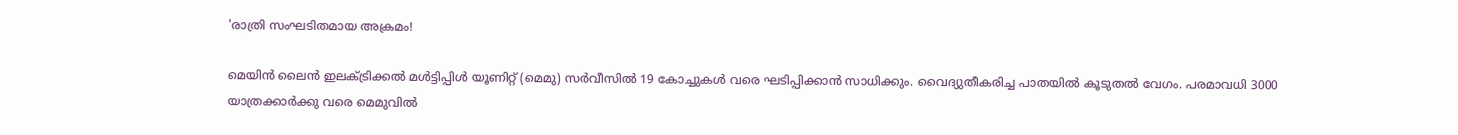'രാത്രി സംഘടിതമായ അക്രമം!

മെയിൻ ലൈൻ ഇലക്ട്രിക്കൽ മൾട്ടിപ്പിൾ യൂണിറ്റ് (മെമു) സർവീസിൽ 19 കോച്ചുകൾ വരെ ഘടിപ്പിക്കാൻ സാധിക്കും. വൈദ്യുതീകരിച്ച പാതയിൽ കൂടുതൽ വേഗം. പരമാവധി 3000 യാത്രക്കാർക്കു വരെ മെമുവിൽ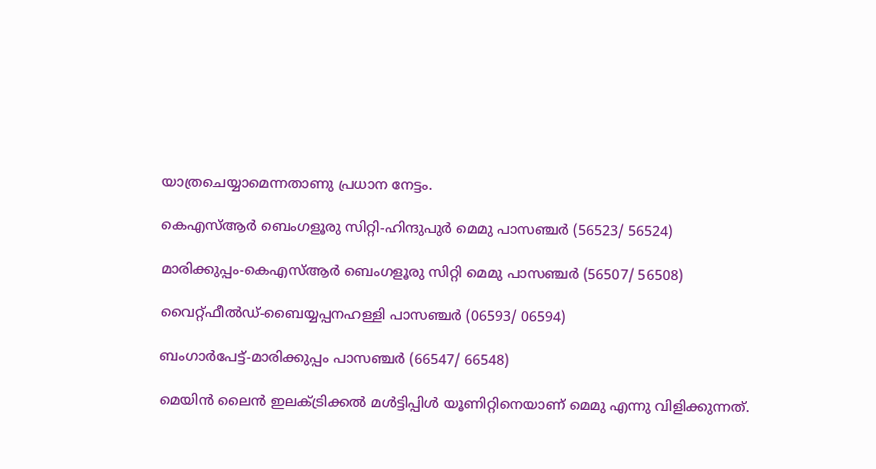യാത്രചെയ്യാമെന്നതാണു പ്രധാന നേട്ടം.

കെഎസ്ആർ ബെംഗളൂരു സിറ്റി-ഹിന്ദുപുർ മെമു പാസഞ്ചർ (56523/ 56524)

മാരിക്കുപ്പം-കെഎസ്ആർ ബെംഗളൂരു സിറ്റി മെമു പാസഞ്ചർ (56507/ 56508)

വൈറ്റ്ഫീൽഡ്-ബൈയ്യപ്പനഹള്ളി പാസഞ്ചർ (06593/ 06594)

ബംഗാർപേട്ട്-മാരിക്കുപ്പം പാസഞ്ചർ (66547/ 66548)

മെയിൻ ലൈൻ ഇലക്‌ട്രിക്കൽ മൾട്ടിപ്പിൾ യൂണിറ്റിനെയാണ് മെമു എന്നു വിളിക്കുന്നത്.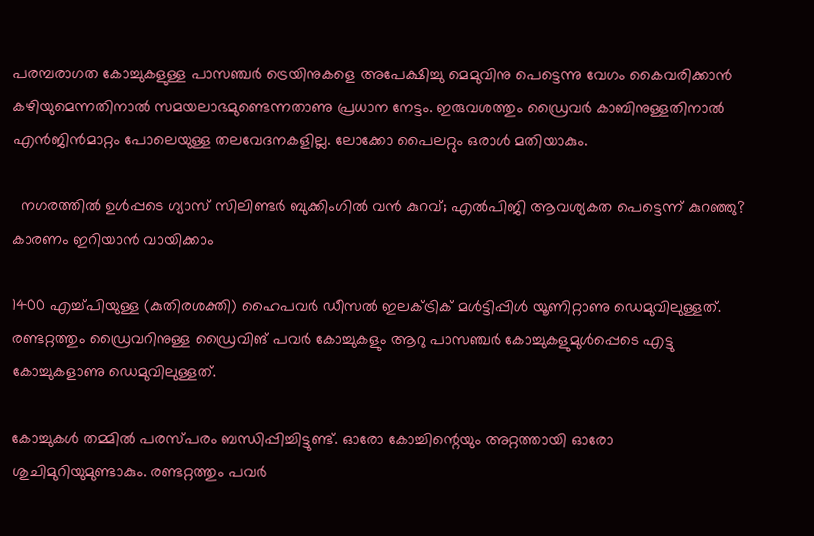പരമ്പരാഗത കോച്ചുകളുള്ള പാസഞ്ചർ ട്രെയിനുകളെ അപേക്ഷിച്ചു മെമുവിനു പെട്ടെന്നു വേഗം കൈവരിക്കാൻ കഴിയുമെന്നതിനാൽ സമയലാഭമുണ്ടെന്നതാണു പ്രധാന നേട്ടം. ഇരുവശത്തും ഡ്രൈവർ കാബിനുള്ളതിനാൽ എൻജിൻമാറ്റം പോലെയുള്ള തലവേദനകളില്ല. ലോക്കോ പൈലറ്റും ഒരാൾ മതിയാകും.

  നഗരത്തിൽ ഉൾപ്പടെ ഗ്യാസ് സിലിണ്ടർ ബുക്കിംഗിൽ വൻ കുറവ്; എൽപിജി ആവശ്യകത പെട്ടെന്ന് കുറഞ്ഞു? കാരണം ഇറിയാൻ വായിക്കാം

1400 എച്ച്പിയുള്ള (കുതിരശക്തി) ഹൈപവർ ഡീസൽ ഇലക്ട്രിക് മൾട്ടിപ്പിൾ യൂണിറ്റാണു ഡെമുവിലുള്ളത്. രണ്ടറ്റത്തും ഡ്രൈവറിനുള്ള ഡ്രൈവിങ് പവർ കോച്ചുകളും ആറു പാസഞ്ചർ കോച്ചുകളുമുൾപ്പെടെ എട്ടു കോച്ചുകളാണു ഡെമുവിലുള്ളത്.

കോച്ചുകൾ തമ്മിൽ പരസ്പരം ബന്ധിപ്പിച്ചിട്ടുണ്ട്. ഓരോ കോച്ചിന്റെയും അറ്റത്തായി ഓരോ ശുചിമുറിയുമുണ്ടാകും. രണ്ടറ്റത്തും പവർ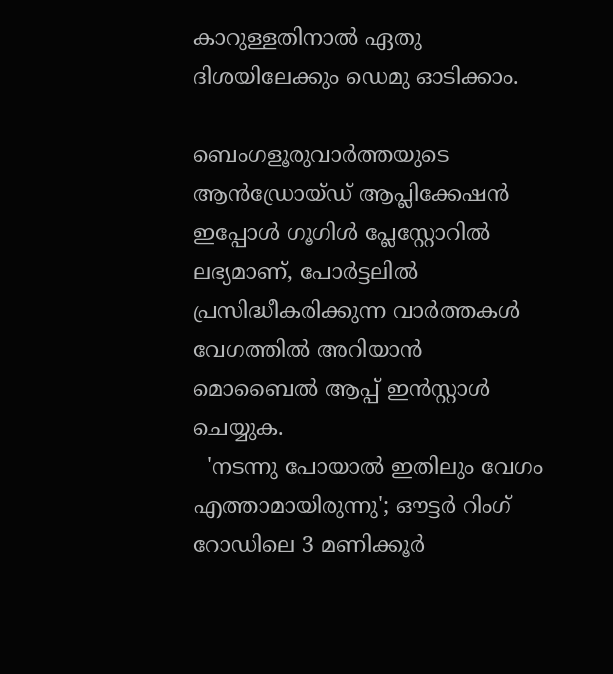കാറുള്ളതിനാൽ ഏതു ദിശയിലേക്കും ഡെമു ഓടിക്കാം.

ബെംഗളൂരുവാർത്തയുടെ ആൻഡ്രോയ്ഡ് ആപ്ലിക്കേഷൻ ഇപ്പോൾ ഗൂഗിൾ പ്ലേസ്റ്റോറിൽ ലഭ്യമാണ്, പോർട്ടലിൽ പ്രസിദ്ധീകരിക്കുന്ന വാർത്തകൾ വേഗത്തിൽ അറിയാൻ മൊബൈൽ ആപ്പ് ഇൻസ്റ്റാൾ ചെയ്യുക.
  'നടന്നു പോയാൽ ഇതിലും വേഗം എത്താമായിരുന്നു'; ഔട്ടർ റിംഗ് റോഡിലെ 3 മണിക്കൂർ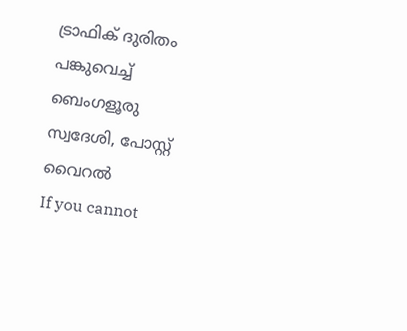ട്രാഫിക് ദുരിതം പങ്കുവെച്ച് ബെംഗളൂരു സ്വദേശി, പോസ്റ്റ് വൈറൽ
If you cannot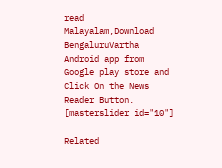read Malayalam,Download BengaluruVartha Android app from Google play store and Click On the News Reader Button. [masterslider id="10"]

Related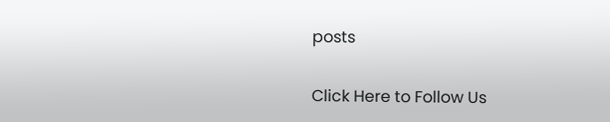posts

Click Here to Follow Us